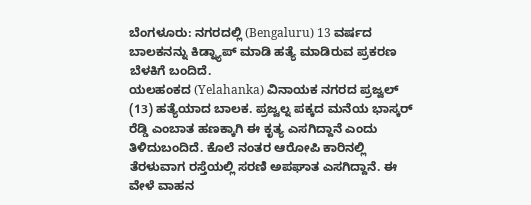ಬೆಂಗಳೂರು: ನಗರದಲ್ಲಿ (Bengaluru) 13 ವರ್ಷದ ಬಾಲಕನನ್ನು ಕಿಡ್ನ್ಯಾಪ್ ಮಾಡಿ ಹತ್ಯೆ ಮಾಡಿರುವ ಪ್ರಕರಣ ಬೆಳಕಿಗೆ ಬಂದಿದೆ.
ಯಲಹಂಕದ (Yelahanka) ವಿನಾಯಕ ನಗರದ ಪ್ರಜ್ವಲ್ (13) ಹತ್ಯೆಯಾದ ಬಾಲಕ. ಪ್ರಜ್ವಲ್ನ ಪಕ್ಕದ ಮನೆಯ ಭಾಸ್ಕರ್ ರೆಡ್ಡಿ ಎಂಬಾತ ಹಣಕ್ಕಾಗಿ ಈ ಕೃತ್ಯ ಎಸಗಿದ್ದಾನೆ ಎಂದು ತಿಳಿದುಬಂದಿದೆ. ಕೊಲೆ ನಂತರ ಆರೋಪಿ ಕಾರಿನಲ್ಲಿ ತೆರಳುವಾಗ ರಸ್ತೆಯಲ್ಲಿ ಸರಣಿ ಅಪಘಾತ ಎಸಗಿದ್ದಾನೆ. ಈ ವೇಳೆ ವಾಹನ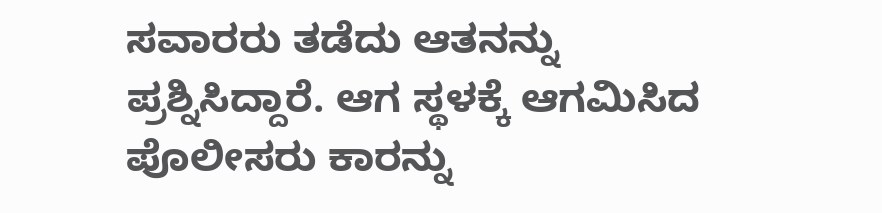ಸವಾರರು ತಡೆದು ಆತನನ್ನು ಪ್ರಶ್ನಿಸಿದ್ದಾರೆ. ಆಗ ಸ್ಥಳಕ್ಕೆ ಆಗಮಿಸಿದ ಪೊಲೀಸರು ಕಾರನ್ನು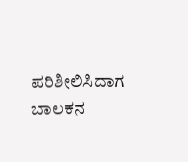ಪರಿಶೀಲಿಸಿದಾಗ ಬಾಲಕನ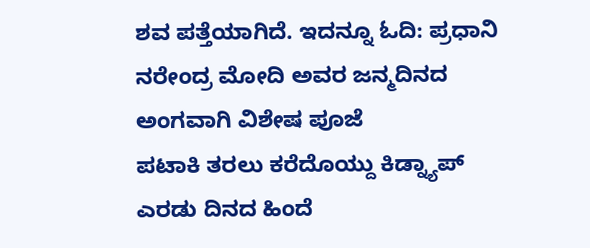ಶವ ಪತ್ತೆಯಾಗಿದೆ. ಇದನ್ನೂ ಓದಿ: ಪ್ರಧಾನಿ ನರೇಂದ್ರ ಮೋದಿ ಅವರ ಜನ್ಮದಿನದ ಅಂಗವಾಗಿ ವಿಶೇಷ ಪೂಜೆ
ಪಟಾಕಿ ತರಲು ಕರೆದೊಯ್ದು ಕಿಡ್ನ್ಯಾಪ್
ಎರಡು ದಿನದ ಹಿಂದೆ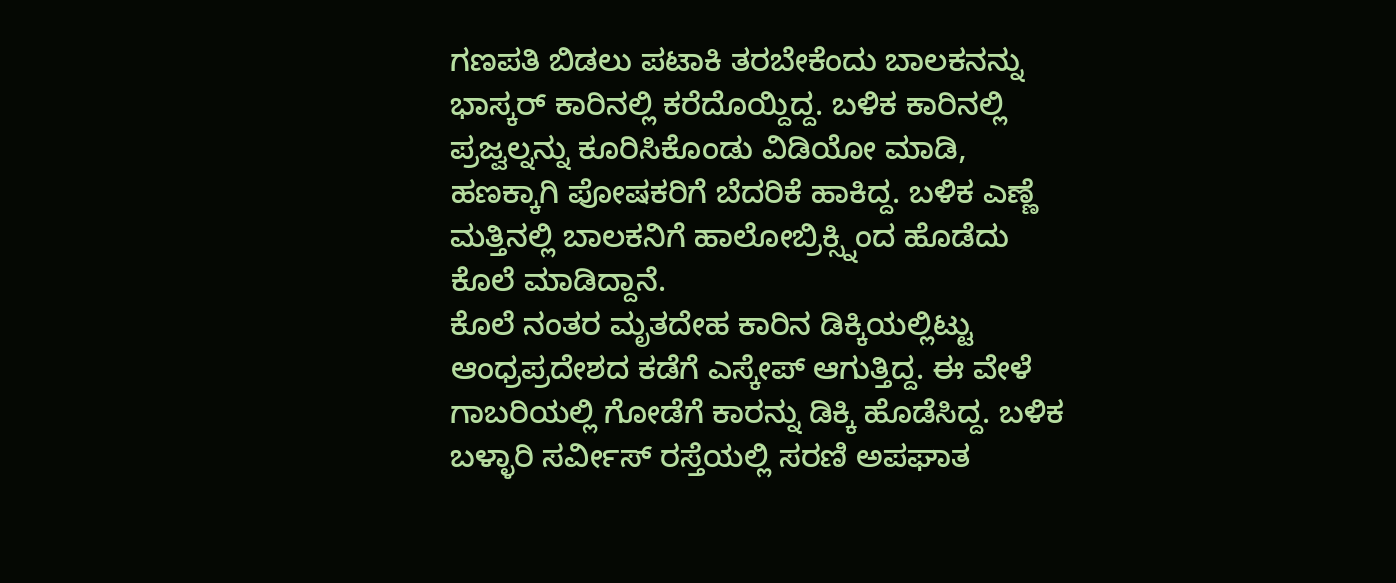ಗಣಪತಿ ಬಿಡಲು ಪಟಾಕಿ ತರಬೇಕೆಂದು ಬಾಲಕನನ್ನು ಭಾಸ್ಕರ್ ಕಾರಿನಲ್ಲಿ ಕರೆದೊಯ್ದಿದ್ದ. ಬಳಿಕ ಕಾರಿನಲ್ಲಿ ಪ್ರಜ್ವಲ್ನನ್ನು ಕೂರಿಸಿಕೊಂಡು ವಿಡಿಯೋ ಮಾಡಿ, ಹಣಕ್ಕಾಗಿ ಪೋಷಕರಿಗೆ ಬೆದರಿಕೆ ಹಾಕಿದ್ದ. ಬಳಿಕ ಎಣ್ಣೆ ಮತ್ತಿನಲ್ಲಿ ಬಾಲಕನಿಗೆ ಹಾಲೋಬ್ರಿಕ್ಸ್ನಿಂದ ಹೊಡೆದು ಕೊಲೆ ಮಾಡಿದ್ದಾನೆ.
ಕೊಲೆ ನಂತರ ಮೃತದೇಹ ಕಾರಿನ ಡಿಕ್ಕಿಯಲ್ಲಿಟ್ಟು ಆಂಧ್ರಪ್ರದೇಶದ ಕಡೆಗೆ ಎಸ್ಕೇಪ್ ಆಗುತ್ತಿದ್ದ. ಈ ವೇಳೆ ಗಾಬರಿಯಲ್ಲಿ ಗೋಡೆಗೆ ಕಾರನ್ನು ಡಿಕ್ಕಿ ಹೊಡೆಸಿದ್ದ. ಬಳಿಕ ಬಳ್ಳಾರಿ ಸರ್ವೀಸ್ ರಸ್ತೆಯಲ್ಲಿ ಸರಣಿ ಅಪಘಾತ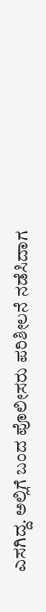ಎಸಗಿದ್ದ. ಅಲ್ಲಿಗೆ ಬಂದ ಪೊಲೀಸರು ಪರಿಶೀಲನೆ ನಡೆಸಿದಾಗ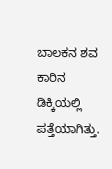ಬಾಲಕನ ಶವ ಕಾರಿನ ಡಿಕ್ಕಿಯಲ್ಲಿ ಪತ್ತೆಯಾಗಿತ್ತು.